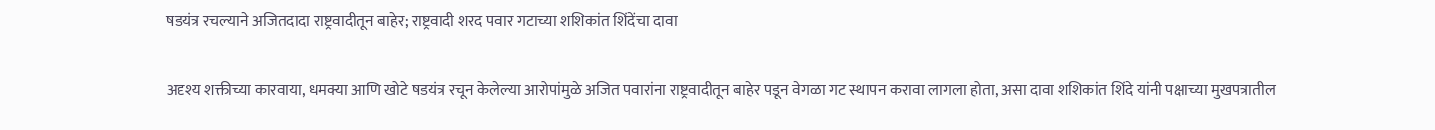षडयंत्र रचल्याने अजितदादा राष्ट्रवादीतून बाहेर; राष्ट्रवादी शरद पवार गटाच्या शशिकांत शिंदेंचा दावा

अदृश्य शक्तीच्या कारवाया, धमक्या आणि खोटे षडयंत्र रचून केलेल्या आरोपांमुळे अजित पवारांना राष्ट्रवादीतून बाहेर पडून वेगळा गट स्थापन करावा लागला होता, असा दावा शशिकांत शिंदे यांनी पक्षाच्या मुखपत्रातील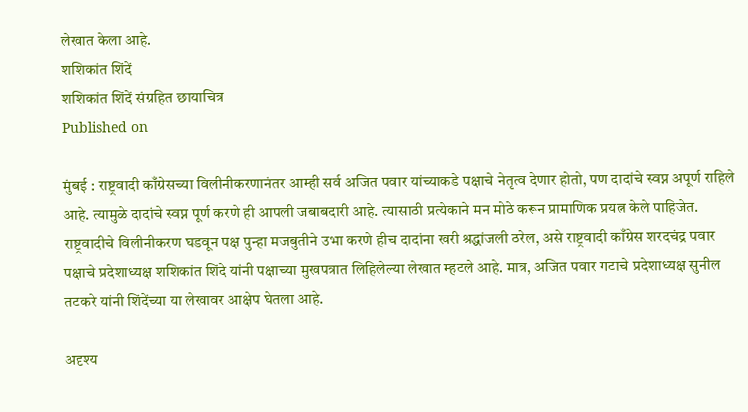लेखात केला आहे.
शशिकांत शिंदें
शशिकांत शिंदें संग्रहित छायाचित्र
Published on

मुंबई : राष्ट्रवादी काँग्रेसच्या विलीनीकरणानंतर आम्ही सर्व अजित पवार यांच्याकडे पक्षाचे नेतृत्व देणार होतो, पण दादांचे स्वप्न अपूर्ण राहिले आहे. त्यामुळे दादांचे स्वप्न पूर्ण करणे ही आपली जबाबदारी आहे. त्यासाठी प्रत्येकाने मन मोठे करून प्रामाणिक प्रयत्न केले पाहिजेत. राष्ट्रवादीचे विलीनीकरण घडवून पक्ष पुन्हा मजबुतीने उभा करणे हीच दादांना खरी श्रद्धांजली ठरेल, असे राष्ट्रवादी काँग्रेस शरदचंद्र पवार पक्षाचे प्रदेशाध्यक्ष शशिकांत शिंदे यांनी पक्षाच्या मुखपत्रात लिहिलेल्या लेखात म्हटले आहे. मात्र, अजित पवार गटाचे प्रदेशाध्यक्ष सुनील तटकरे यांनी शिंदेंच्या या लेखावर आक्षेप घेतला आहे.

अदृश्य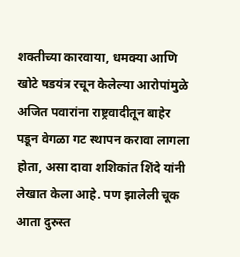शक्तीच्या कारवाया, धमक्या आणि खोटे षडयंत्र रचून केलेल्या आरोपांमुळे अजित पवारांना राष्ट्रवादीतून बाहेर पडून वेगळा गट स्थापन करावा लागला होता, असा दावा शशिकांत शिंदे यांनी लेखात केला आहे. पण झालेली चूक आता दुरुस्त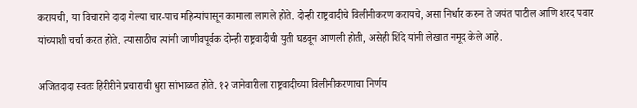करायची, या विचाराने दादा गेल्या चार-पाच महिन्यांपासून कामाला लागले होते. दोन्ही राष्ट्रवादीचे विलीनीकरण करायचे, असा निर्धार करुन ते जयंत पाटील आणि शरद पवार यांच्याशी चर्चा करत होते. त्यासाठीच त्यांनी जाणीवपूर्वक दोन्ही राष्ट्रवादीची युती घडवून आणली होती, असेही शिंदे यांनी लेखात नमूद केले आहे.

अजितदादा स्वतः हिरीरीने प्रचाराची धुरा सांभाळत होते. १२ जानेवारीला राष्ट्रवादीच्या विलीनीकरणाचा निर्णय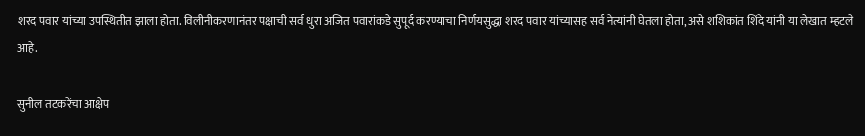शरद पवार यांच्या उपस्थितीत झाला होता. विलीनीकरणानंतर पक्षाची सर्व धुरा अजित पवारांकडे सुपूर्द करण्याचा निर्णयसुद्धा शरद पवार यांच्यासह सर्व नेत्यांनी घेतला होता, असे शशिकांत शिंदे यांनी या लेखात म्हटले आहे.

सुनील तटकरेंचा आक्षेप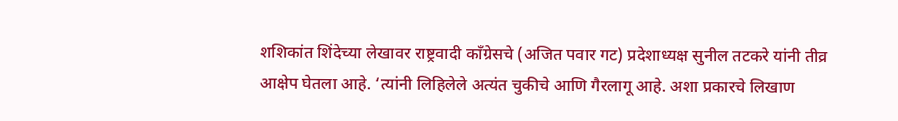शशिकांत शिंदेच्या लेखावर राष्ट्रवादी काँग्रेसचे (अजित पवार गट) प्रदेशाध्यक्ष सुनील तटकरे यांनी तीव्र आक्षेप घेतला आहे. ‘त्यांनी लिहिलेले अत्यंत चुकीचे आणि गैरलागू आहे. अशा प्रकारचे लिखाण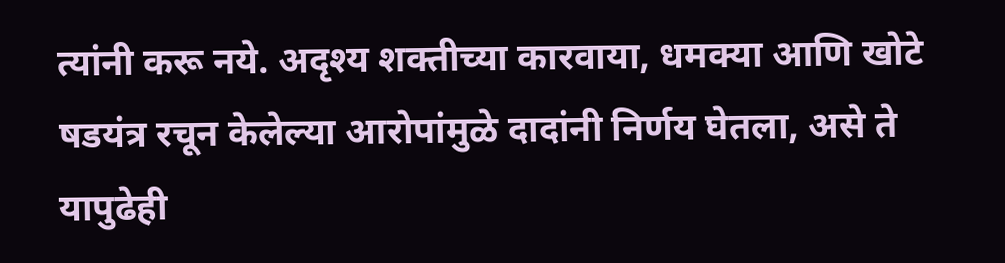त्यांनी करू नये. अदृश्य शक्तीच्या कारवाया, धमक्या आणि खोटे षडयंत्र रचून केलेल्या आरोपांमुळे दादांनी निर्णय घेतला, असे ते यापुढेही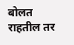बोलत राहतील तर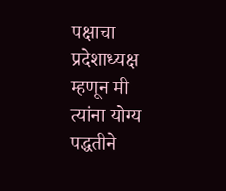पक्षाचा प्रदेशाध्यक्ष म्हणून मी त्यांना योग्य पद्धतीने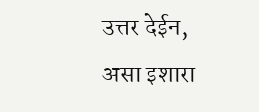उत्तर देईन, असा इशारा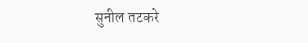सुनील तटकरे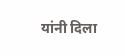यांनी दिला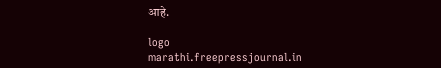आहे.

logo
marathi.freepressjournal.in